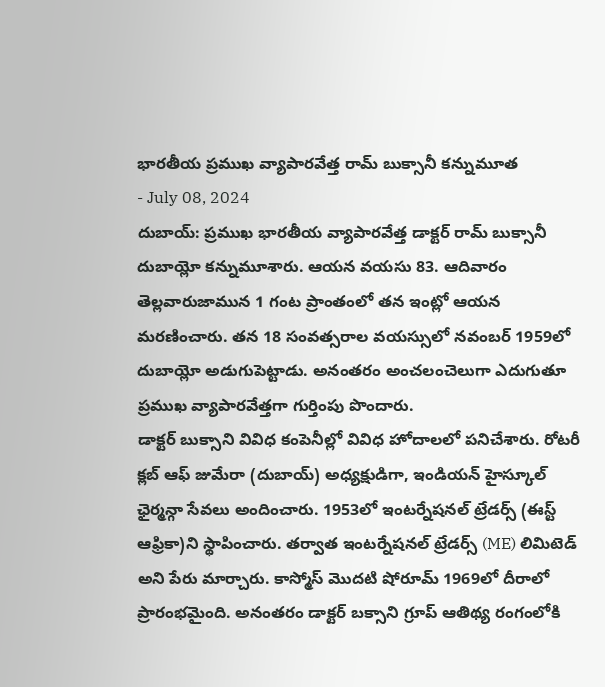భారతీయ ప్రముఖ వ్యాపారవేత్త రామ్ బుక్సానీ కన్నుమూత
- July 08, 2024
దుబాయ్: ప్రముఖ భారతీయ వ్యాపారవేత్త డాక్టర్ రామ్ బుక్సానీ దుబాయ్లో కన్నుమూశారు. ఆయన వయసు 83. ఆదివారం తెల్లవారుజామున 1 గంట ప్రాంతంలో తన ఇంట్లో ఆయన మరణించారు. తన 18 సంవత్సరాల వయస్సులో నవంబర్ 1959లో దుబాయ్లో అడుగుపెట్టాడు. అనంతరం అంచలంచెలుగా ఎదుగుతూ ప్రముఖ వ్యాపారవేత్తగా గుర్తింపు పొందారు.
డాక్టర్ బుక్సాని వివిధ కంపెనీల్లో వివిధ హోదాలలో పనిచేశారు. రోటరీ క్లబ్ ఆఫ్ జుమేరా (దుబాయ్) అధ్యక్షుడిగా, ఇండియన్ హైస్కూల్ ఛైర్మన్గా సేవలు అందించారు. 1953లో ఇంటర్నేషనల్ ట్రేడర్స్ (ఈస్ట్ ఆఫ్రికా)ని స్థాపించారు. తర్వాత ఇంటర్నేషనల్ ట్రేడర్స్ (ME) లిమిటెడ్ అని పేరు మార్చారు. కాస్మోస్ మొదటి షోరూమ్ 1969లో దీరాలో ప్రారంభమైంది. అనంతరం డాక్టర్ బక్సాని గ్రూప్ ఆతిథ్య రంగంలోకి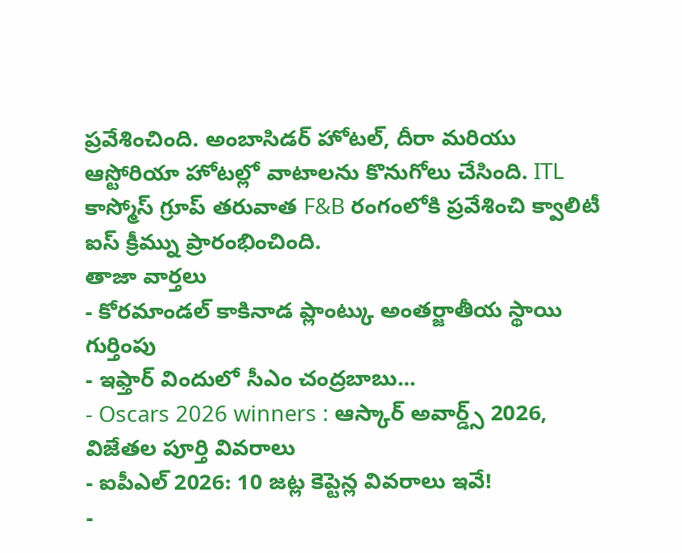ప్రవేశించింది. అంబాసిడర్ హోటల్, దీరా మరియు ఆస్టోరియా హోటల్లో వాటాలను కొనుగోలు చేసింది. ITL కాస్మోస్ గ్రూప్ తరువాత F&B రంగంలోకి ప్రవేశించి క్వాలిటీ ఐస్ క్రీమ్ను ప్రారంభించింది.
తాజా వార్తలు
- కోరమాండల్ కాకినాడ ప్లాంట్కు అంతర్జాతీయ స్థాయి గుర్తింపు
- ఇఫ్తార్ విందులో సీఎం చంద్రబాబు...
- Oscars 2026 winners : ఆస్కార్ అవార్డ్స్ 2026, విజేతల పూర్తి వివరాలు
- ఐపీఎల్ 2026: 10 జట్ల కెప్టెన్ల వివరాలు ఇవే!
-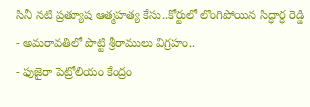సినీ నటి ప్రత్యూష ఆత్మహత్య కేసు..కోర్టులో లొంగిపోయిన సిద్ధార్ధ రెడ్డి
- అమరావతిలో పొట్టి శ్రీరాములు విగ్రహం..
- ఫుజైరా పెట్రోలియం కేంద్రం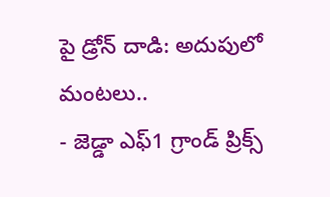పై డ్రోన్ దాడి: అదుపులో మంటలు..
- జెడ్డా ఎఫ్1 గ్రాండ్ ప్రిక్స్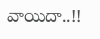వాయిదా..!!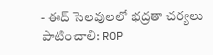- ఈద్ సెలవులలో భద్రతా చర్యలు పాటించాలి: ROP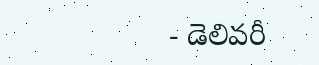- డెలివరీ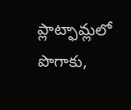ప్లాట్ఫామ్లలో పొగాకు,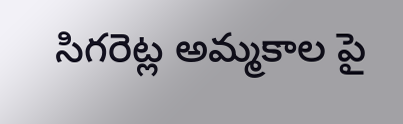సిగరెట్ల అమ్మకాల పై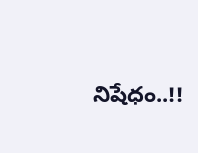నిషేధం..!!